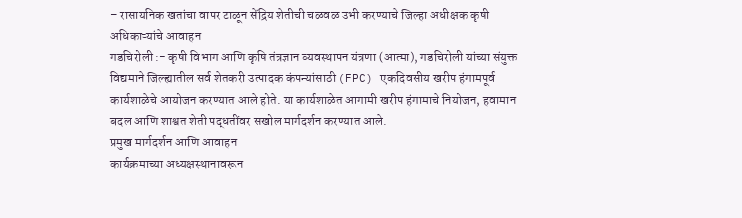– रासायनिक खतांचा वापर टाळून सेंद्रिय शेतीची चळवळ उभी करण्याचे जिल्हा अधीक्षक कृषी अधिकाऱ्यांचे आवाहन
गडचिरोली :- कृषी विभाग आणि कृषि तंत्रज्ञान व्यवस्थापन यंत्रणा (आत्मा), गडचिरोली यांच्या संयुक्त विद्यमाने जिल्ह्यातील सर्व शेतकरी उत्पादक कंपन्यांसाठी (FPC) एकदिवसीय खरीप हंगामपूर्व कार्यशाळेचे आयोजन करण्यात आले होते. या कार्यशाळेत आगामी खरीप हंगामाचे नियोजन, हवामान बदल आणि शाश्वत शेती पद्धतींवर सखोल मार्गदर्शन करण्यात आले.
प्रमुख मार्गदर्शन आणि आवाहन
कार्यक्रमाच्या अध्यक्षस्थानावरून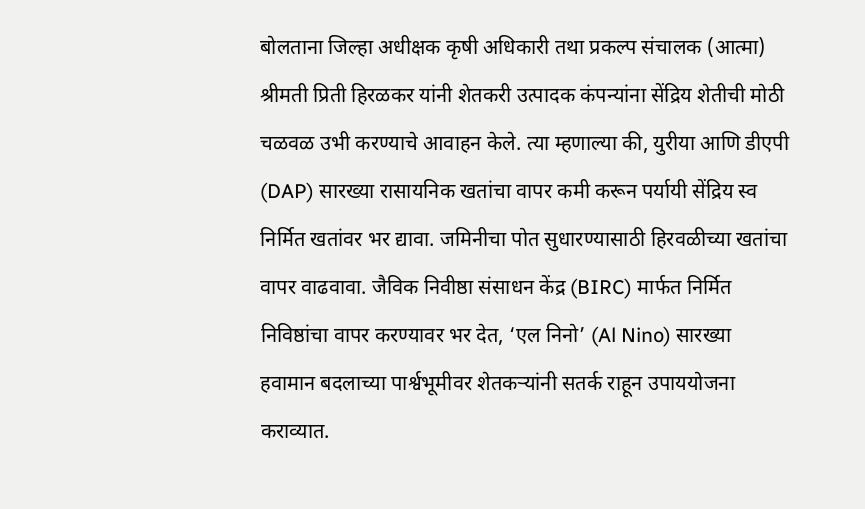बोलताना जिल्हा अधीक्षक कृषी अधिकारी तथा प्रकल्प संचालक (आत्मा) श्रीमती प्रिती हिरळकर यांनी शेतकरी उत्पादक कंपन्यांना सेंद्रिय शेतीची मोठी चळवळ उभी करण्याचे आवाहन केले. त्या म्हणाल्या की, युरीया आणि डीएपी (DAP) सारख्या रासायनिक खतांचा वापर कमी करून पर्यायी सेंद्रिय स्व निर्मित खतांवर भर द्यावा. जमिनीचा पोत सुधारण्यासाठी हिरवळीच्या खतांचा वापर वाढवावा. जैविक निवीष्ठा संसाधन केंद्र (BIRC) मार्फत निर्मित निविष्ठांचा वापर करण्यावर भर देत, ‘एल निनो’ (Al Nino) सारख्या हवामान बदलाच्या पार्श्वभूमीवर शेतकऱ्यांनी सतर्क राहून उपाययोजना कराव्यात.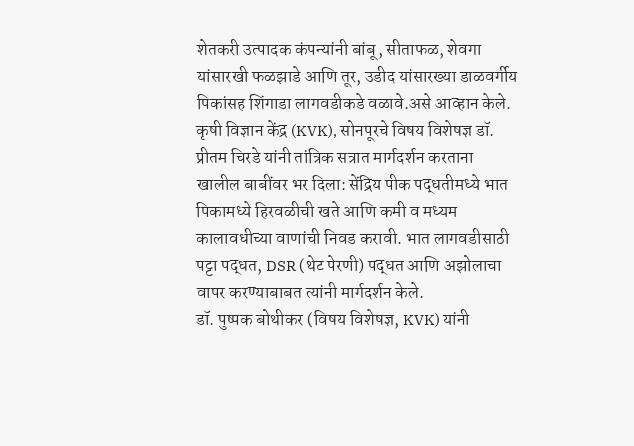शेतकरी उत्पादक कंपन्यांनी बांबू, सीताफळ, शेवगा यांसारखी फळझाडे आणि तूर, उडीद यांसारख्या डाळवर्गीय पिकांसह शिंगाडा लागवडीकडे वळावे.असे आव्हान केले.
कृषी विज्ञान केंद्र (KVK), सोनपूरचे विषय विशेषज्ञ डॉ. प्रीतम चिरडे यांनी तांत्रिक सत्रात मार्गदर्शन करताना खालील बाबींवर भर दिला: सेंद्रिय पीक पद्धतीमध्ये भात पिकामध्ये हिरवळीची खते आणि कमी व मध्यम कालावधीच्या वाणांची निवड करावी. भात लागवडीसाठी पट्टा पद्धत, DSR (थेट पेरणी) पद्धत आणि अझोलाचा वापर करण्याबाबत त्यांनी मार्गदर्शन केले.
डॉ. पुष्पक बोथीकर (विषय विशेषज्ञ, KVK) यांनी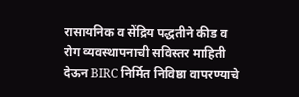रासायनिक व सेंद्रिय पद्धतीने कीड व रोग व्यवस्थापनाची सविस्तर माहिती देऊन BIRC निर्मित निविष्ठा वापरण्याचे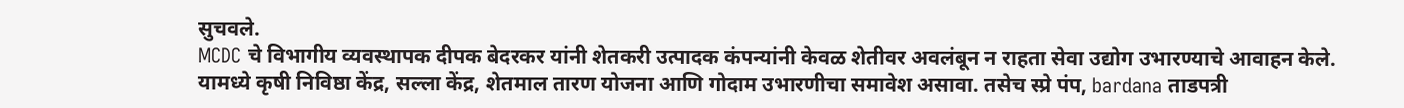सुचवले.
MCDC चे विभागीय व्यवस्थापक दीपक बेदरकर यांनी शेतकरी उत्पादक कंपन्यांनी केवळ शेतीवर अवलंबून न राहता सेवा उद्योग उभारण्याचे आवाहन केले. यामध्ये कृषी निविष्ठा केंद्र, सल्ला केंद्र, शेतमाल तारण योजना आणि गोदाम उभारणीचा समावेश असावा. तसेच स्प्रे पंप, bardana ताडपत्री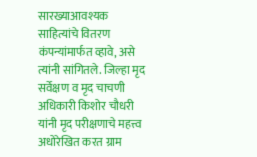सारख्याआवश्यक साहित्यांचे वितरण कंपन्यांमार्फत व्हावे, असे त्यांनी सांगितले. जिल्हा मृद सर्वेक्षण व मृद चाचणी अधिकारी किशोर चौधरी यांनी मृद परीक्षणाचे महत्त्व अधोरेखित करत ग्राम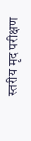स्तरीय मृद परीक्षण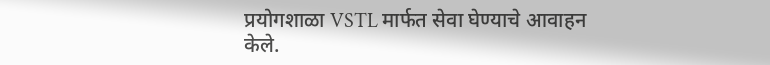प्रयोगशाळा VSTL मार्फत सेवा घेण्याचे आवाहन केले.